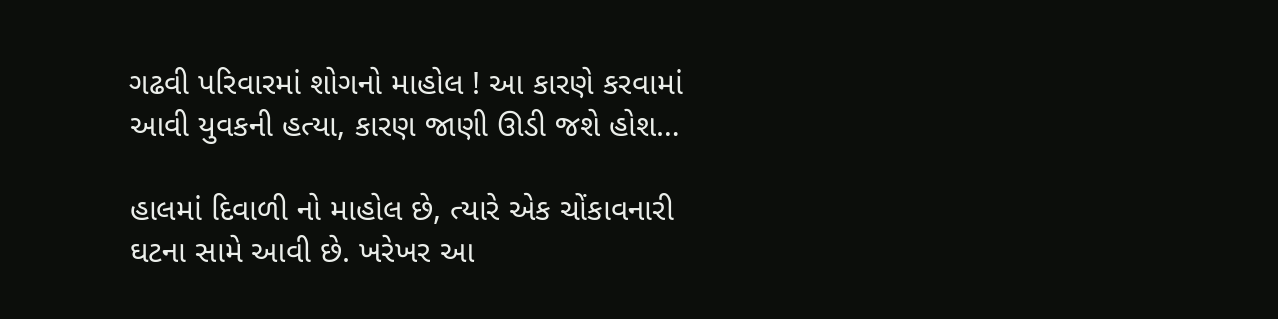ગઢવી પરિવારમાં શોગનો માહોલ ! આ કારણે કરવામાં આવી યુવકની હત્યા, કારણ જાણી ઊડી જશે હોશ…

હાલમાં દિવાળી નો માહોલ છે, ત્યારે એક ચોંકાવનારી ઘટના સામે આવી છે. ખરેખર આ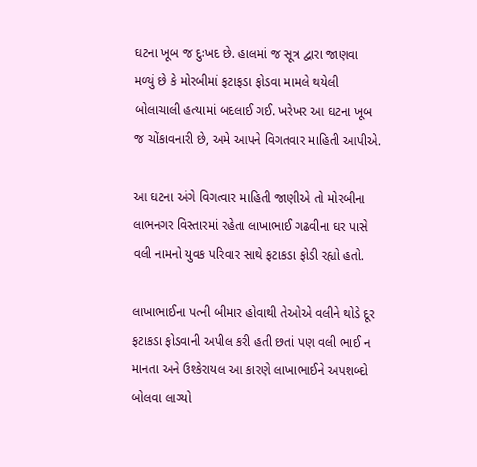ઘટના ખૂબ જ દુઃખદ છે. હાલમાં જ સૂત્ર દ્વારા જાણવા મળ્યું છે કે મોરબીમાં ફટાફડા ફોડવા મામલે થયેલી બોલાચાલી હત્યામાં બદલાઈ ગઈ. ખરેખર આ ઘટના ખૂબ જ ચોંકાવનારી છે, અમે આપને વિગતવાર માહિતી આપીએ.

આ ઘટના અંગે વિગત્વાર માહિતી જાણીએ તો મોરબીના લાભનગર વિસ્તારમાં રહેતા લાખાભાઈ ગઢવીના ઘર પાસે વલી નામનો યુવક પરિવાર સાથે ફટાકડા ફોડી રહ્યો હતો.

લાખાભાઈના પત્ની બીમાર હોવાથી તેઓએ વલીને થોડે દૂર ફટાકડા ફોડવાની અપીલ કરી હતી છતાં પણ વલી ભાઈ ન માનતા અને ઉશ્કેરાયલ આ કારણે લાખાભાઈને અપશબ્દો બોલવા લાગ્યો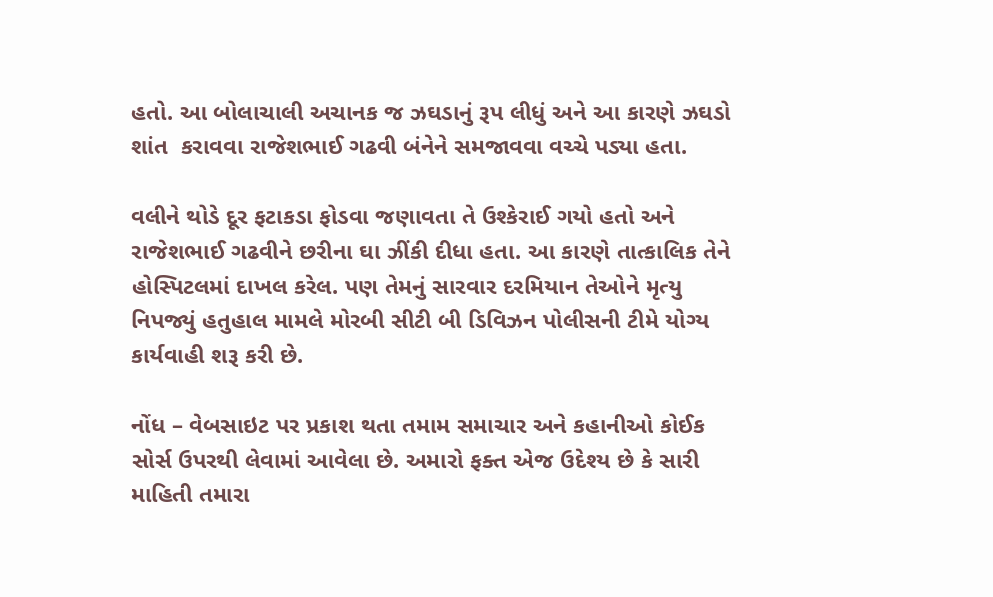હતો. આ બોલાચાલી અચાનક જ ઝઘડાનું રૂપ લીધું અને આ કારણે ઝઘડો શાંત  કરાવવા રાજેશભાઈ ગઢવી બંનેને સમજાવવા વચ્ચે પડ્યા હતા.

વલીને થોડે દૂર ફટાકડા ફોડવા જણાવતા તે ઉશ્કેરાઈ ગયો હતો અને રાજેશભાઈ ગઢવીને છરીના ઘા ઝીંકી દીધા હતા. આ કારણે તાત્કાલિક તેને હોસ્પિટલમાં દાખલ કરેલ. પણ તેમનું સારવાર દરમિયાન તેઓને મૃત્યુ નિપજ્યું હતુહાલ મામલે મોરબી સીટી બી ડિવિઝન પોલીસની ટીમે યોગ્ય કાર્યવાહી શરૂ કરી છે.

નોંધ – વેબસાઇટ પર પ્રકાશ થતા તમામ સમાચાર અને કહાનીઓ કોઈક સોર્સ ઉપરથી લેવામાં આવેલા છે. અમારો ફક્ત એજ ઉદેશ્ય છે કે સારી માહિતી તમારા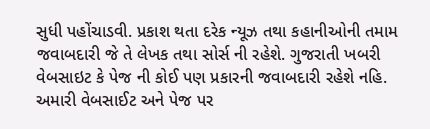સુધી પહોંચાડવી. પ્રકાશ થતા દરેક ન્યૂઝ તથા કહાનીઓની તમામ જવાબદારી જે તે લેખક તથા સોર્સ ની રહેશે. ગુજરાતી ખબરી વેબસાઇટ કે પેજ ની કોઈ પણ પ્રકારની જવાબદારી રહેશે નહિ. અમારી વેબસાઈટ અને પેજ પર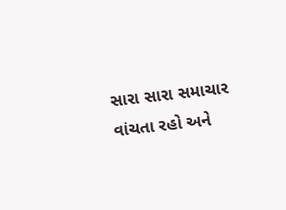સારા સારા સમાચાર વાંચતા રહો અને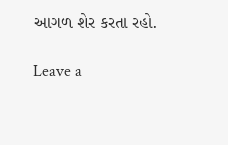આગળ શેર કરતા રહો.

Leave a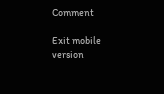Comment

Exit mobile version